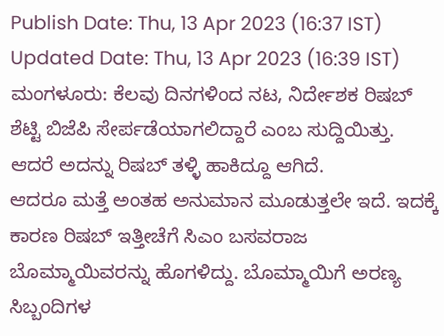Publish Date: Thu, 13 Apr 2023 (16:37 IST)
Updated Date: Thu, 13 Apr 2023 (16:39 IST)
ಮಂಗಳೂರು: ಕೆಲವು ದಿನಗಳಿಂದ ನಟ, ನಿರ್ದೇಶಕ ರಿಷಬ್ ಶೆಟ್ಟಿ ಬಿಜೆಪಿ ಸೇರ್ಪಡೆಯಾಗಲಿದ್ದಾರೆ ಎಂಬ ಸುದ್ದಿಯಿತ್ತು. ಆದರೆ ಅದನ್ನು ರಿಷಬ್ ತಳ್ಳಿ ಹಾಕಿದ್ದೂ ಆಗಿದೆ.
ಆದರೂ ಮತ್ತೆ ಅಂತಹ ಅನುಮಾನ ಮೂಡುತ್ತಲೇ ಇದೆ. ಇದಕ್ಕೆ ಕಾರಣ ರಿಷಬ್ ಇತ್ತೀಚೆಗೆ ಸಿಎಂ ಬಸವರಾಜ ಬೊಮ್ಮಾಯಿವರನ್ನು ಹೊಗಳಿದ್ದು. ಬೊಮ್ಮಾಯಿಗೆ ಅರಣ್ಯ ಸಿಬ್ಬಂದಿಗಳ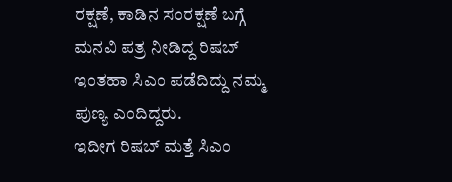ರಕ್ಷಣೆ, ಕಾಡಿನ ಸಂರಕ್ಷಣೆ ಬಗ್ಗೆ ಮನವಿ ಪತ್ರ ನೀಡಿದ್ದ ರಿಷಬ್ ಇಂತಹಾ ಸಿಎಂ ಪಡೆದಿದ್ದು ನಮ್ಮ ಪುಣ್ಯ ಎಂದಿದ್ದರು.
ಇದೀಗ ರಿಷಬ್ ಮತ್ತೆ ಸಿಎಂ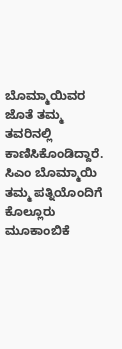ಬೊಮ್ಮಾಯಿವರ ಜೊತೆ ತಮ್ಮ ತವರಿನಲ್ಲಿ ಕಾಣಿಸಿಕೊಂಡಿದ್ದಾರೆ. ಸಿಎಂ ಬೊಮ್ಮಾಯಿ ತಮ್ಮ ಪತ್ನಿಯೊಂದಿಗೆ ಕೊಲ್ಲೂರು ಮೂಕಾಂಬಿಕೆ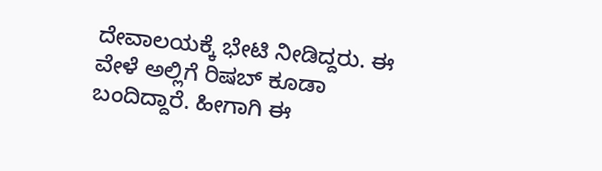ದೇವಾಲಯಕ್ಕೆ ಭೇಟಿ ನೀಡಿದ್ದರು. ಈ ವೇಳೆ ಅಲ್ಲಿಗೆ ರಿಷಬ್ ಕೂಡಾ ಬಂದಿದ್ದಾರೆ. ಹೀಗಾಗಿ ಈ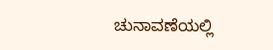ಚುನಾವಣೆಯಲ್ಲಿ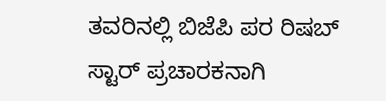ತವರಿನಲ್ಲಿ ಬಿಜೆಪಿ ಪರ ರಿಷಬ್ ಸ್ಟಾರ್ ಪ್ರಚಾರಕನಾಗಿ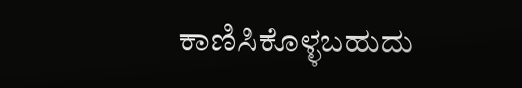ಕಾಣಿಸಿಕೊಳ್ಳಬಹುದು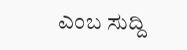ಎಂಬ ಸುದ್ದಿ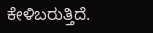ಕೇಳಿಬರುತ್ತಿದೆ.